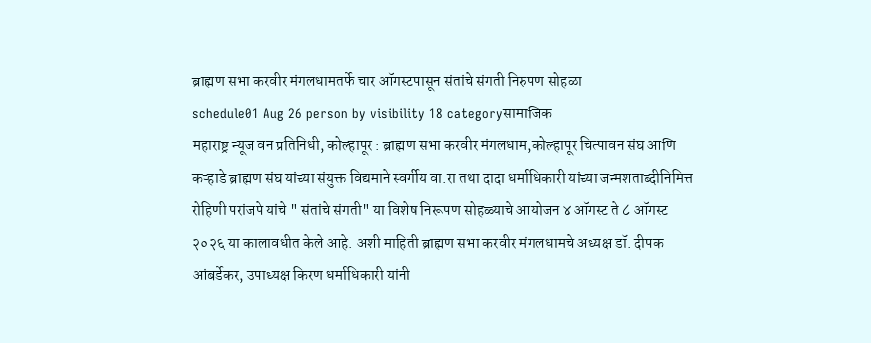ब्राह्मण सभा करवीर मंगलधामतर्फे चार ऑगस्टपासून संतांचे संगती निरुपण सोहळा
schedule01 Aug 26 person by visibility 18 categoryसामाजिक
महाराष्ट्र न्यूज वन प्रतिनिधी, कोल्हापूर : ब्राह्मण सभा करवीर मंगलधाम,कोल्हापूर चित्पावन संघ आणि कऱ्हाडे ब्राह्मण संघ यांच्या संयुक्त विद्यमाने स्वर्गीय वा.रा तथा दादा धर्माधिकारी यांच्या जन्मशताब्दीनिमित्त रोहिणी परांजपे यांचे " संतांचे संगती" या विशेष निरूपण सोहळ्याचे आयोजन ४ ऑगस्ट ते ८ ऑगस्ट २०२६ या कालावधीत केले आहे. अशी माहिती ब्राह्मण सभा करवीर मंगलधामचे अध्यक्ष डॉ. दीपक आंबर्डेकर, उपाध्यक्ष किरण धर्माधिकारी यांनी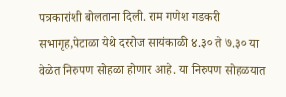पत्रकारांशी बोलताना दिली. राम गणेश गडकरी सभागृह,पेटाळा येथे दररोज सायंकाळी ४.३० ते ७.३० या वेळेत निरुपण सोहळा होणार आहे. या निरुपण सोहळयात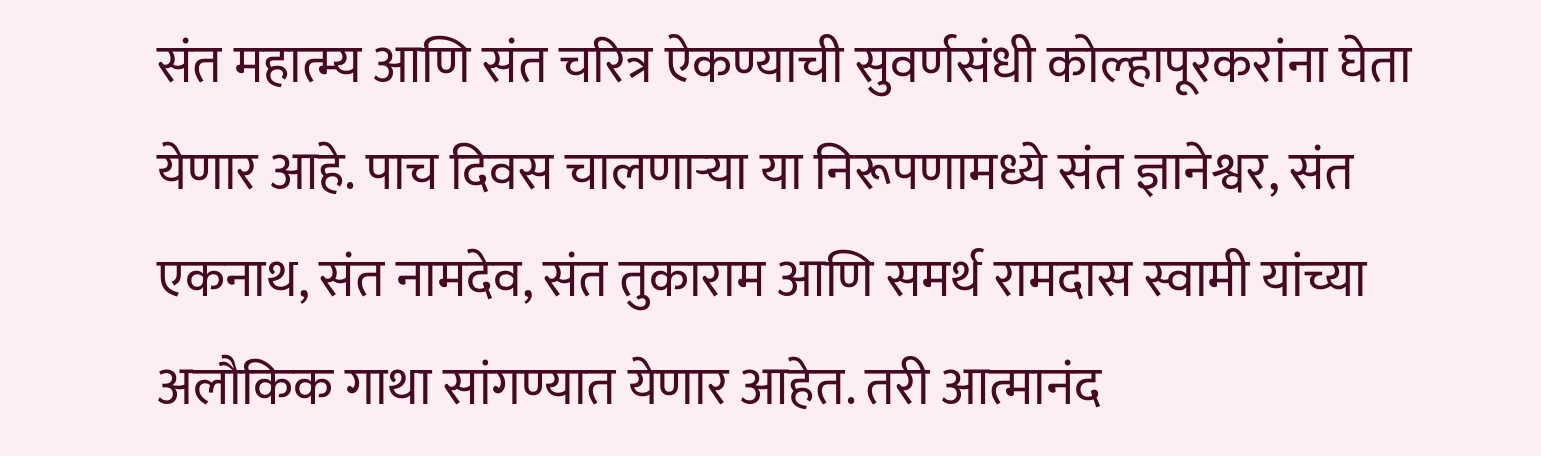संत महात्म्य आणि संत चरित्र ऐकण्याची सुवर्णसंधी कोल्हापूरकरांना घेता येणार आहे. पाच दिवस चालणाऱ्या या निरूपणामध्ये संत ज्ञानेश्वर, संत एकनाथ, संत नामदेव, संत तुकाराम आणि समर्थ रामदास स्वामी यांच्या अलौकिक गाथा सांगण्यात येणार आहेत. तरी आत्मानंद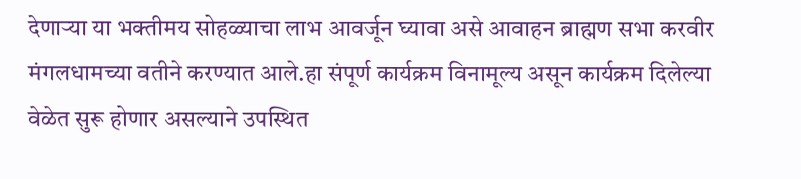देणाऱ्या या भक्तीमय सोहळ्याचा लाभ आवर्जून घ्यावा असे आवाहन ब्राह्मण सभा करवीर मंगलधामच्या वतीने करण्यात आले.हा संपूर्ण कार्यक्रम विनामूल्य असून कार्यक्रम दिलेल्या वेळेत सुरू होणार असल्याने उपस्थित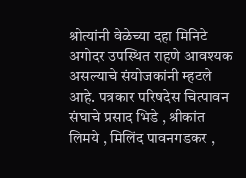श्रोत्यांनी वेळेच्या दहा मिनिटे अगोदर उपस्थित राहणे आवश्यक असल्याचे संयोजकांनी म्हटले आहे. पत्रकार परिषदेस चित्पावन संघाचे प्रसाद भिडे , श्रीकांत लिमये , मिलिंद पावनगडकर ,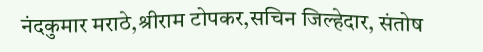नंदकुमार मराठे,श्रीराम टोपकर,सचिन जिल्हेदार, संतोष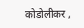कोडोलीकर ,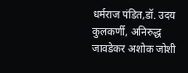धर्मराज पंडित,डॉ. उदय कुलकर्णी, अनिरुद्ध जावडेकर अशोक जोशी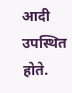आदी उपस्थित होते.